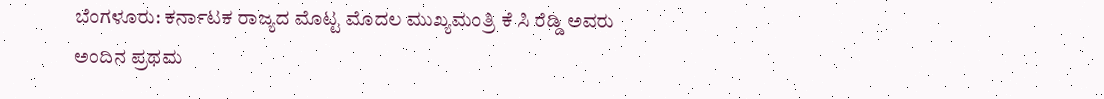ಬೆಂಗಳೂರು: ಕರ್ನಾಟಕ ರಾಜ್ಯದ ಮೊಟ್ಟ ಮೊದಲ ಮುಖ್ಯಮಂತ್ರಿ ಕೆ ಸಿ ರೆಡ್ಡಿ ಅವರು ಅಂದಿನ ಪ್ರಥಮ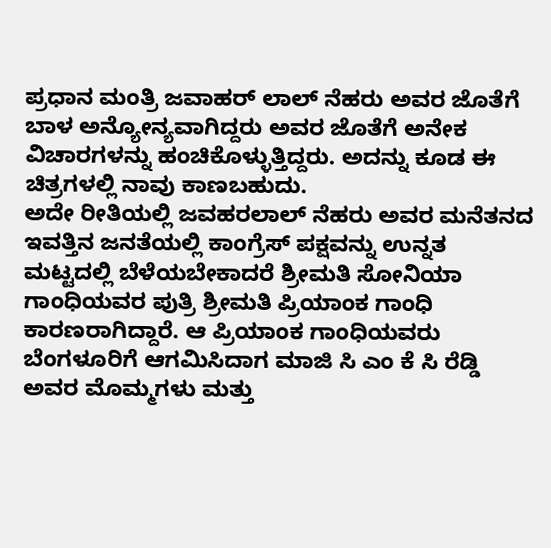ಪ್ರಧಾನ ಮಂತ್ರಿ ಜವಾಹರ್ ಲಾಲ್ ನೆಹರು ಅವರ ಜೊತೆಗೆ ಬಾಳ ಅನ್ಯೋನ್ಯವಾಗಿದ್ದರು ಅವರ ಜೊತೆಗೆ ಅನೇಕ ವಿಚಾರಗಳನ್ನು ಹಂಚಿಕೊಳ್ಳುತ್ತಿದ್ದರು. ಅದನ್ನು ಕೂಡ ಈ ಚಿತ್ರಗಳಲ್ಲಿ ನಾವು ಕಾಣಬಹುದು.
ಅದೇ ರೀತಿಯಲ್ಲಿ ಜವಹರಲಾಲ್ ನೆಹರು ಅವರ ಮನೆತನದ ಇವತ್ತಿನ ಜನತೆಯಲ್ಲಿ ಕಾಂಗ್ರೆಸ್ ಪಕ್ಷವನ್ನು ಉನ್ನತ ಮಟ್ಟದಲ್ಲಿ ಬೆಳೆಯಬೇಕಾದರೆ ಶ್ರೀಮತಿ ಸೋನಿಯಾ ಗಾಂಧಿಯವರ ಪುತ್ರಿ ಶ್ರೀಮತಿ ಪ್ರಿಯಾಂಕ ಗಾಂಧಿ ಕಾರಣರಾಗಿದ್ದಾರೆ. ಆ ಪ್ರಿಯಾಂಕ ಗಾಂಧಿಯವರು ಬೆಂಗಳೂರಿಗೆ ಆಗಮಿಸಿದಾಗ ಮಾಜಿ ಸಿ ಎಂ ಕೆ ಸಿ ರೆಡ್ಡಿ ಅವರ ಮೊಮ್ಮಗಳು ಮತ್ತು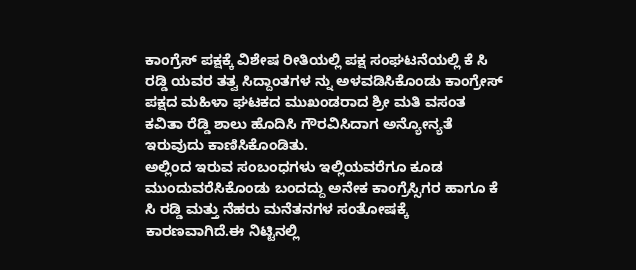ಕಾಂಗ್ರೆಸ್ ಪಕ್ಷಕ್ಕೆ ವಿಶೇಷ ರೀತಿಯಲ್ಲಿ ಪಕ್ಷ ಸಂಘಟನೆಯಲ್ಲಿ ಕೆ ಸಿ ರಡ್ಡಿ ಯವರ ತತ್ವ ಸಿದ್ದಾಂತಗಳ ನ್ನು ಅಳವಡಿಸಿಕೊಂಡು ಕಾಂಗ್ರೇಸ್ ಪಕ್ಷದ ಮಹಿಳಾ ಘಟಕದ ಮುಖಂಡರಾದ ಶ್ರೀ ಮತಿ ವಸಂತ ಕವಿತಾ ರೆಡ್ಡಿ ಶಾಲು ಹೊದಿಸಿ ಗೌರವಿಸಿದಾಗ ಅನ್ಯೋನ್ಯತೆ ಇರುವುದು ಕಾಣಿಸಿಕೊಂಡಿತು.
ಅಲ್ಲಿಂದ ಇರುವ ಸಂಬಂಧಗಳು ಇಲ್ಲಿಯವರೆಗೂ ಕೂಡ ಮುಂದುವರೆಸಿಕೊಂಡು ಬಂದದ್ದು ಅನೇಕ ಕಾಂಗ್ರೆಸ್ಸಿಗರ ಹಾಗೂ ಕೆ ಸಿ ರಡ್ಡಿ ಮತ್ತು ನೆಹರು ಮನೆತನಗಳ ಸಂತೋಷಕ್ಕೆ ಕಾರಣವಾಗಿದೆ.ಈ ನಿಟ್ಟಿನಲ್ಲಿ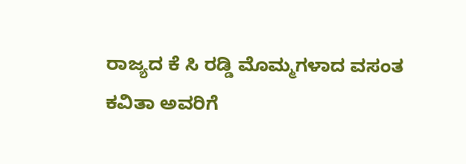ರಾಜ್ಯದ ಕೆ ಸಿ ರಡ್ಡಿ ಮೊಮ್ಮಗಳಾದ ವಸಂತ ಕವಿತಾ ಅವರಿಗೆ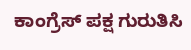ಕಾಂಗ್ರೆಸ್ ಪಕ್ಷ ಗುರುತಿಸಿ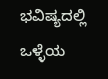ಭವಿಷ್ಯದಲ್ಲಿ ಒಳ್ಳೆಯ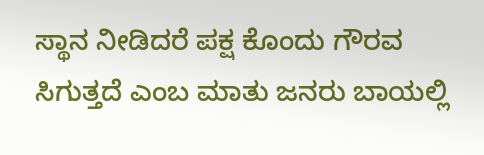ಸ್ಥಾನ ನೀಡಿದರೆ ಪಕ್ಷ ಕೊಂದು ಗೌರವ ಸಿಗುತ್ತದೆ ಎಂಬ ಮಾತು ಜನರು ಬಾಯಲ್ಲಿ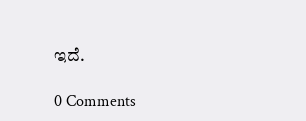ಇದೆ.

0 Comments